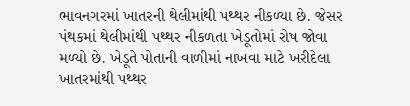ભાવનગરમાં ખાતરની થેલીમાંથી પથ્થર નીકળ્યા છે. જેસર પંથકમાં થેલીમાંથી પથ્થર નીકળતા ખેડૂતોમાં રોષ જોવા મળ્યો છે. ખેડૂતે પોતાની વાળીમાં નાખવા માટે ખરીદેલા ખાતરમાંથી પથ્થર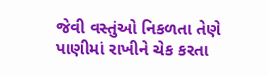જેવી વસ્તુંઓ નિકળતા તેણે પાણીમાં રાખીને ચેક કરતા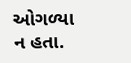ઓગળ્યા ન હતા.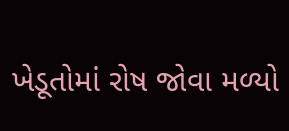ખેડૂતોમાં રોષ જોવા મળ્યો